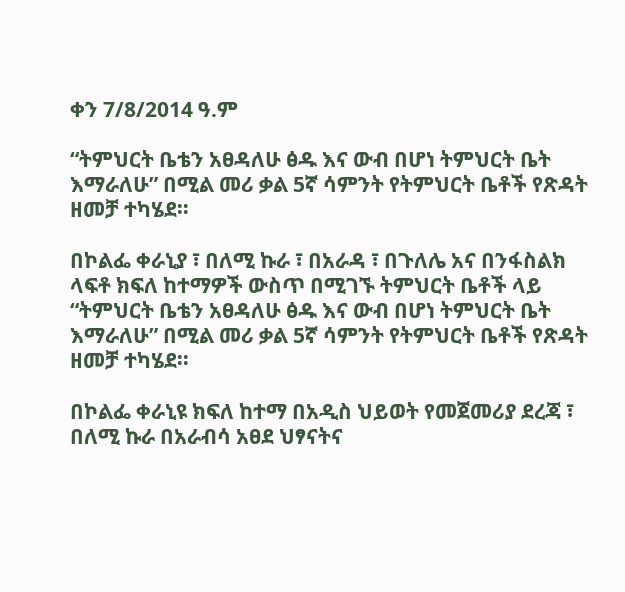ቀን 7/8/2014 ዓ.ም

“ትምህርት ቤቴን አፀዳለሁ ፅዱ እና ውብ በሆነ ትምህርት ቤት እማራለሁ” በሚል መሪ ቃል 5ኛ ሳምንት የትምህርት ቤቶች የጽዳት ዘመቻ ተካሄደ፡፡

በኮልፌ ቀራኒያ ፣ በለሚ ኩራ ፣ በአራዳ ፣ በጉለሌ አና በንፋስልክ ላፍቶ ክፍለ ከተማዎች ውስጥ በሚገኙ ትምህርት ቤቶች ላይ “ትምህርት ቤቴን አፀዳለሁ ፅዱ እና ውብ በሆነ ትምህርት ቤት እማራለሁ” በሚል መሪ ቃል 5ኛ ሳምንት የትምህርት ቤቶች የጽዳት ዘመቻ ተካሄደ፡፡

በኮልፌ ቀራኒዩ ክፍለ ከተማ በአዲስ ህይወት የመጀመሪያ ደረጃ ፣ በለሚ ኩራ በአራብሳ አፀደ ህፃናትና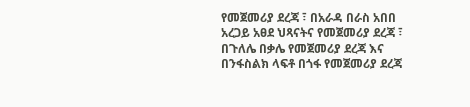የመጀመሪያ ደረጃ ፣ በአራዳ በራስ አበበ አረጋይ አፀደ ህጻናትና የመጀመሪያ ደረጃ ፣ በጉለሌ በቃሌ የመጀመሪያ ደረጃ እና በንፋስልክ ላፍቶ በጎፋ የመጀመሪያ ደረጃ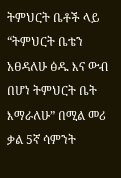ትምህርት ቤቶች ላይ “ትምህርት ቤቴን አፀዳለሁ ፅዱ እና ውብ በሆነ ትምህርት ቤት እማራለሁ” በሚል መሪ ቃል 5ኛ ሳምንት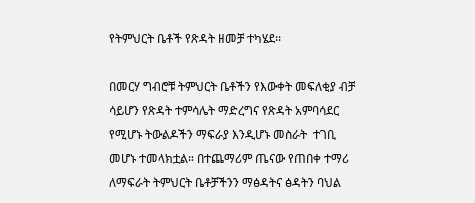የትምህርት ቤቶች የጽዳት ዘመቻ ተካሄደ፡፡

በመርሃ ግብሮቹ ትምህርት ቤቶችን የእውቀት መፍለቂያ ብቻ ሳይሆን የጽዳት ተምሳሌት ማድረግና የጽዳት አምባሳደር የሚሆኑ ትውልዶችን ማፍራያ እንዲሆኑ መስራት  ተገቢ መሆኑ ተመላክቷል። በተጨማሪም ጤናው የጠበቀ ተማሪ ለማፍራት ትምህርት ቤቶቻችንን ማፅዳትና ፅዳትን ባህል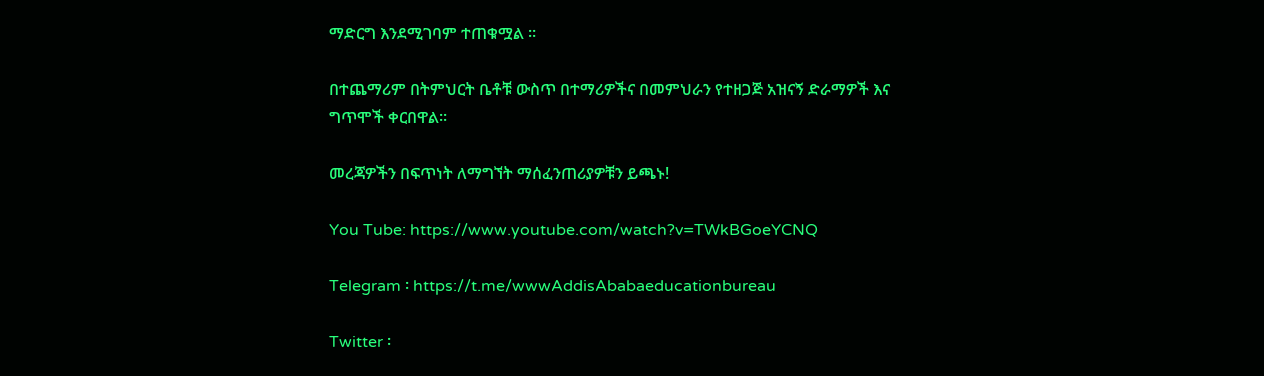ማድርግ እንደሚገባም ተጠቁሟል ።

በተጨማሪም በትምህርት ቤቶቹ ውስጥ በተማሪዎችና በመምህራን የተዘጋጅ አዝናኝ ድራማዎች እና ግጥሞች ቀርበዋል፡፡

መረጃዎችን በፍጥነት ለማግኘት ማሰፈንጠሪያዎቹን ይጫኑ!

You Tube: https://www.youtube.com/watch?v=TWkBGoeYCNQ

Telegram ፡ https://t.me/wwwAddisAbabaeducationbureau

Twitter ፡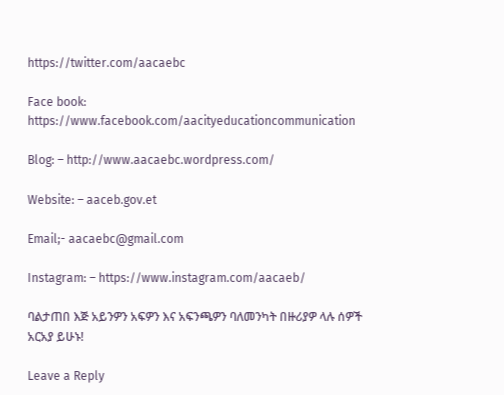https://twitter.com/aacaebc

Face book: https://www.facebook.com/aacityeducationcommunication

Blog: – http://www.aacaebc.wordpress.com/

Website: – aaceb.gov.et

Email;- aacaebc@gmail.com

Instagram: – https://www.instagram.com/aacaeb/

ባልታጠበ እጅ አይንዎን አፍዎን እና አፍንጫዎን ባለመንካት በዙሪያዎ ላሉ ሰዎች አርአያ ይሁኑ!

Leave a Reply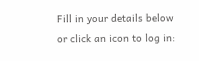Fill in your details below or click an icon to log in: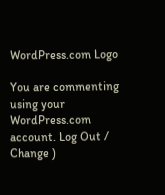WordPress.com Logo

You are commenting using your WordPress.com account. Log Out /  Change )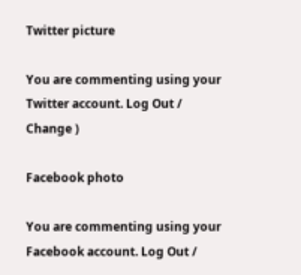Twitter picture

You are commenting using your Twitter account. Log Out /  Change )

Facebook photo

You are commenting using your Facebook account. Log Out /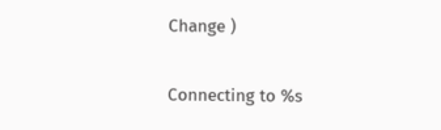Change )

Connecting to %s